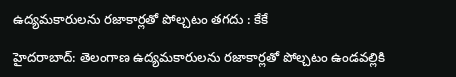ఉద్యమకారులను రజాకార్లతో పోల్చటం తగదు : కేకే

హైదరాబాద్‌: తెలంగాణ ఉద్యమకారులను రజాకార్లతో పోల్చటం ఉండవల్లికి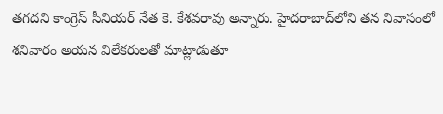తగదని కాంగ్రెస్‌ సీనియర్‌ నేత కె. కేశవరావు అన్నారు. హైదరాబాద్‌లోని తన నివాసంలో శనివారం అయన విలేకరులతో మాట్లాడుతూ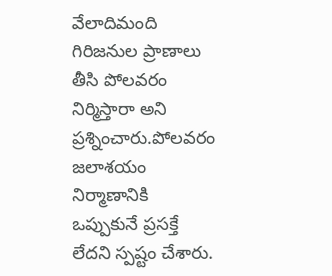వేలాదిమంది గిరిజనుల ప్రాణాలు తీసి పోలవరం నిర్మిస్తారా అని ప్రశ్నించారు.పోలవరం జలాశయం నిర్మాణానికి ఒప్పుకునే ప్రసక్తే లేదని స్పష్టం చేశారు.